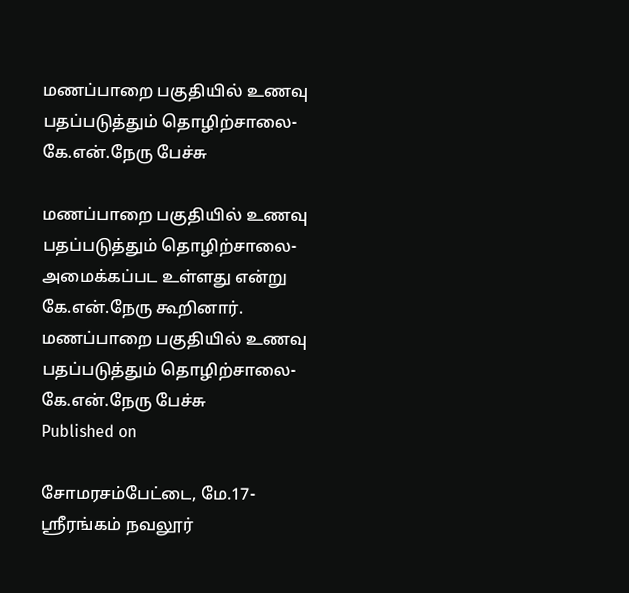மணப்பாறை பகுதியில் உணவு பதப்படுத்தும் தொழிற்சாலை-கே.என்.நேரு பேச்சு

மணப்பாறை பகுதியில் உணவு பதப்படுத்தும் தொழிற்சாலை-அமைக்கப்பட உள்ளது என்று கே.என்.நேரு கூறினார்.
மணப்பாறை பகுதியில் உணவு பதப்படுத்தும் தொழிற்சாலை-கே.என்.நேரு பேச்சு
Published on

சோமரசம்பேட்டை, மே.17-
ஸ்ரீரங்கம் நவலூர்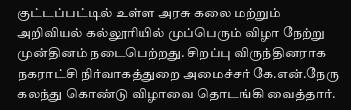குட்டப்பட்டில் உள்ள அரசு கலை மற்றும் அறிவியல் கல்லூரியில் முப்பெரும் விழா நேற்று முன்தினம் நடைபெற்றது. சிறப்பு விருந்தினராக நகராட்சி நிர்வாகத்துறை அமைச்சர் கே.என்.நேரு கலந்து கொண்டு விழாவை தொடங்கி வைத்தார்.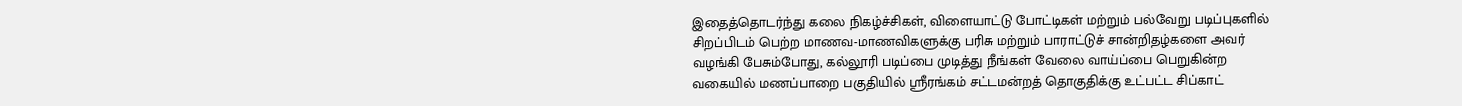இதைத்தொடர்ந்து கலை நிகழ்ச்சிகள், விளையாட்டு போட்டிகள் மற்றும் பல்வேறு படிப்புகளில் சிறப்பிடம் பெற்ற மாணவ-மாணவிகளுக்கு பரிசு மற்றும் பாராட்டுச் சான்றிதழ்களை அவர் வழங்கி பேசும்போது, கல்லூரி படிப்பை முடித்து நீங்கள் வேலை வாய்ப்பை பெறுகின்ற வகையில் மணப்பாறை பகுதியில் ஸ்ரீரங்கம் சட்டமன்றத் தொகுதிக்கு உட்பட்ட சிப்காட்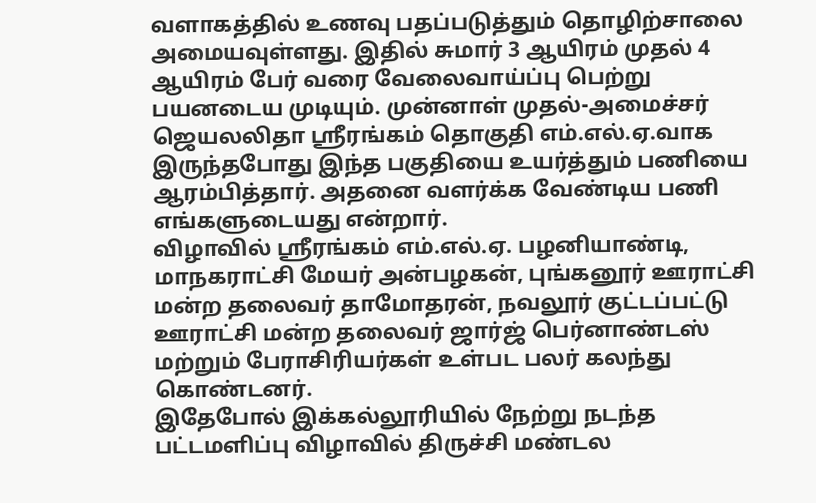வளாகத்தில் உணவு பதப்படுத்தும் தொழிற்சாலை அமையவுள்ளது. இதில் சுமார் 3 ஆயிரம் முதல் 4 ஆயிரம் பேர் வரை வேலைவாய்ப்பு பெற்று பயனடைய முடியும். முன்னாள் முதல்-அமைச்சர் ஜெயலலிதா ஸ்ரீரங்கம் தொகுதி எம்.எல்.ஏ.வாக இருந்தபோது இந்த பகுதியை உயர்த்தும் பணியை ஆரம்பித்தார். அதனை வளர்க்க வேண்டிய பணி எங்களுடையது என்றார்.
விழாவில் ஸ்ரீரங்கம் எம்.எல்.ஏ. பழனியாண்டி, மாநகராட்சி மேயர் அன்பழகன், புங்கனூர் ஊராட்சி மன்ற தலைவர் தாமோதரன், நவலூர் குட்டப்பட்டு ஊராட்சி மன்ற தலைவர் ஜார்ஜ் பெர்னாண்டஸ் மற்றும் பேராசிரியர்கள் உள்பட பலர் கலந்து கொண்டனர்.
இதேபோல் இக்கல்லூரியில் நேற்று நடந்த பட்டமளிப்பு விழாவில் திருச்சி மண்டல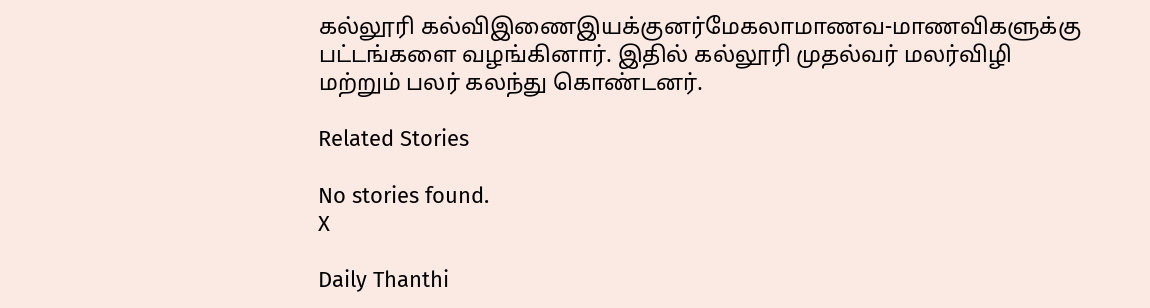கல்லூரி கல்விஇணைஇயக்குனர்மேகலாமாணவ-மாணவிகளுக்கு பட்டங்களை வழங்கினார். இதில் கல்லூரி முதல்வர் மலர்விழி மற்றும் பலர் கலந்து கொண்டனர்.

Related Stories

No stories found.
X

Daily Thanthi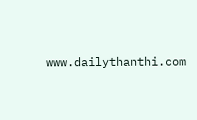www.dailythanthi.com